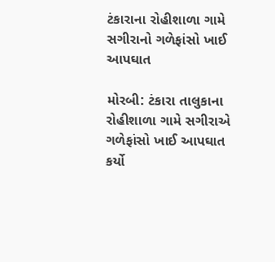ટંકારાના રોહીશાળા ગામે સગીરાનો ગળેફાંસો ખાઈ આપઘાત

મોરબી: ટંકારા તાલુકાના રોહીશાળા ગામે સગીરાએ ગળેફાંસો ખાઈ આપઘાત કર્યો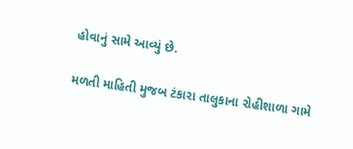હોવાનું સામે આવ્યું છે.

મળતી માહિતી મુજબ ટંકારા તાલુકાના રોહીશાળા ગામે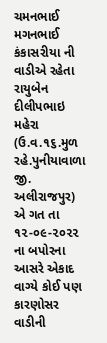ચમનભાઈ મગનભાઈ કંકાસરીયા ની વાડીએ રહેતા રાયુબેન દીલીપભાઇ મહેરા (ઉ.વ.૧૬.મુળ રહે.પુનીયાવાળા જી. અલીરાજપુર) એ ગત તા ૧૨-૦૯-૨૦૨૨ ના બપોરના આસરે એકાદ વાગ્યે કોઈ પણ કારણોસર વાડીની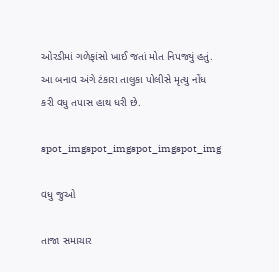ઓરડીમાં ગળેફાંસો ખાઈ જતાં મોત નિપજ્યું હતું. આ બનાવ અંગે ટંકારા તાલુકા પોલીસે મૃત્યુ નોંધ કરી વધુ તપાસ હાથ ધરી છે.

spot_imgspot_imgspot_imgspot_img

વધુ જુઓ

તાજા સમાચાર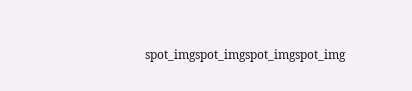spot_imgspot_imgspot_imgspot_img